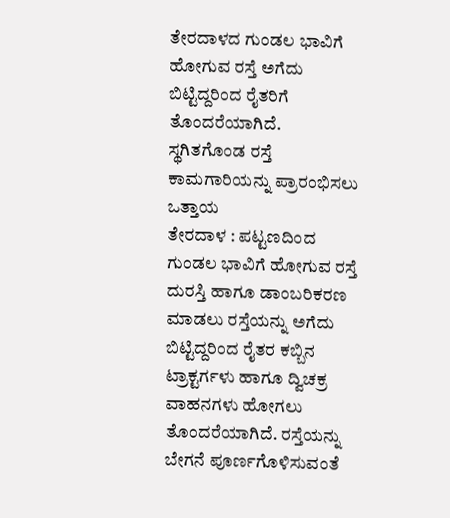ತೇರದಾಳದ ಗುಂಡಲ ಭಾವಿಗೆ ಹೋಗುವ ರಸ್ತೆ ಅಗೆದು ಬಿಟ್ಟಿದ್ದರಿಂದ ರೈತರಿಗೆ ತೊಂದರೆಯಾಗಿದೆ.
ಸ್ಥಗಿತಗೊಂಡ ರಸ್ತೆ ಕಾಮಗಾರಿಯನ್ನು ಪ್ರಾರಂಭಿಸಲು ಒತ್ತಾಯ
ತೇರದಾಳ : ಪಟ್ಟಣದಿಂದ ಗುಂಡಲ ಭಾವಿಗೆ ಹೋಗುವ ರಸ್ತೆ ದುರಸ್ತಿ ಹಾಗೂ ಡಾಂಬರಿಕರಣ ಮಾಡಲು ರಸ್ತೆಯನ್ನು ಅಗೆದು ಬಿಟ್ಟಿದ್ದರಿಂದ ರೈತರ ಕಬ್ಬಿನ ಟ್ರಾಕ್ಟರ್ಗಳು ಹಾಗೂ ದ್ವಿಚಕ್ರ ವಾಹನಗಳು ಹೋಗಲು ತೊಂದರೆಯಾಗಿದೆ. ರಸ್ತೆಯನ್ನು ಬೇಗನೆ ಪೂರ್ಣಗೊಳಿಸುವಂತೆ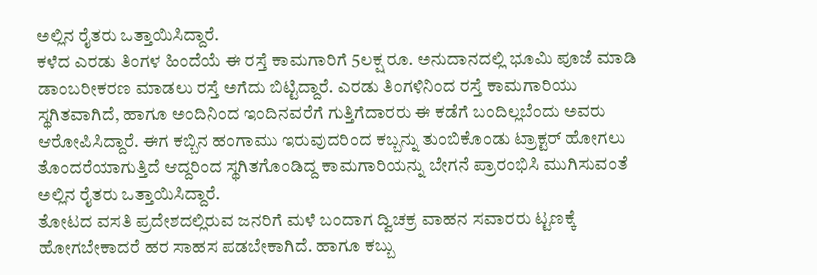ಅಲ್ಲಿನ ರೈತರು ಒತ್ತಾಯಿಸಿದ್ದಾರೆ.
ಕಳೆದ ಎರಡು ತಿಂಗಳ ಹಿಂದೆಯೆ ಈ ರಸ್ತೆ ಕಾಮಗಾರಿಗೆ 5ಲಕ್ಷ ರೂ. ಅನುದಾನದಲ್ಲಿ ಭೂಮಿ ಪೂಜೆ ಮಾಡಿ ಡಾಂಬರೀಕರಣ ಮಾಡಲು ರಸ್ತೆ ಅಗೆದು ಬಿಟ್ಟಿದ್ದಾರೆ. ಎರಡು ತಿಂಗಳಿನಿಂದ ರಸ್ತೆ ಕಾಮಗಾರಿಯು ಸ್ಥಗಿತವಾಗಿದೆ, ಹಾಗೂ ಅಂದಿನಿಂದ ಇಂದಿನವರೆಗೆ ಗುತ್ತಿಗೆದಾರರು ಈ ಕಡೆಗೆ ಬಂದಿಲ್ಲಬೆಂದು ಅವರು ಆರೋಪಿಸಿದ್ದಾರೆ. ಈಗ ಕಬ್ಬಿನ ಹಂಗಾಮು ಇರುವುದರಿಂದ ಕಬ್ಬನ್ನು ತುಂಬಿಕೊಂಡು ಟ್ರಾಕ್ಟರ್ ಹೋಗಲು ತೊಂದರೆಯಾಗುತ್ತಿದೆ ಆದ್ದರಿಂದ ಸ್ಥಗಿತಗೊಂಡಿದ್ದ ಕಾಮಗಾರಿಯನ್ನು ಬೇಗನೆ ಪ್ರಾರಂಭಿಸಿ ಮುಗಿಸುವಂತೆ ಅಲ್ಲಿನ ರೈತರು ಒತ್ತಾಯಿಸಿದ್ದಾರೆ.
ತೋಟದ ವಸತಿ ಪ್ರದೇಶದಲ್ಲಿರುವ ಜನರಿಗೆ ಮಳೆ ಬಂದಾಗ ದ್ವಿಚಕ್ರ ವಾಹನ ಸವಾರರು ಟ್ಟಣಕ್ಕೆ ಹೋಗಬೇಕಾದರೆ ಹರ ಸಾಹಸ ಪಡಬೇಕಾಗಿದೆ. ಹಾಗೂ ಕಬ್ಬು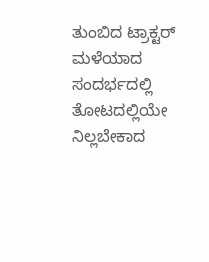ತುಂಬಿದ ಟ್ರಾಕ್ಟರ್ ಮಳೆಯಾದ ಸಂದರ್ಭದಲ್ಲಿ ತೋಟದಲ್ಲಿಯೇ ನಿಲ್ಲಬೇಕಾದ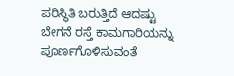ಪರಿಸ್ಥಿತಿ ಬರುತ್ತಿದೆ ಆದಷ್ಟು ಬೇಗನೆ ರಸ್ತೆ ಕಾಮಗಾರಿಯನ್ನು ಪೂರ್ಣಗೊಳಿಸುವಂತೆ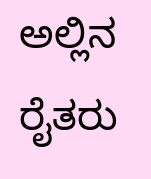ಅಲ್ಲಿನ ರೈತರು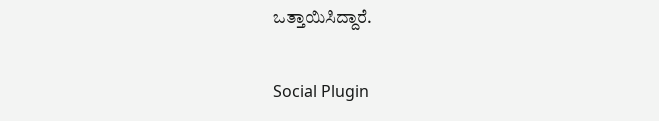ಒತ್ತಾಯಿಸಿದ್ದಾರೆ.

Social Plugin